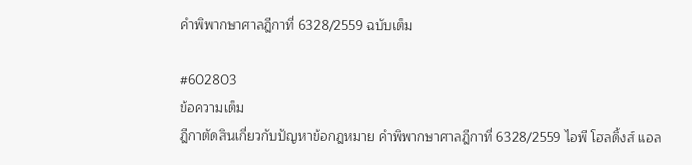คำพิพากษาศาลฎีกาที่ 6328/2559 ฉบับเต็ม

#602803
ข้อความเต็ม
ฎีกาตัดสินเกี่ยวกับปัญหาข้อกฎหมาย คำพิพากษาศาลฎีกาที่ 6328/2559 ไอพี โฮลดิ้งส์ แอล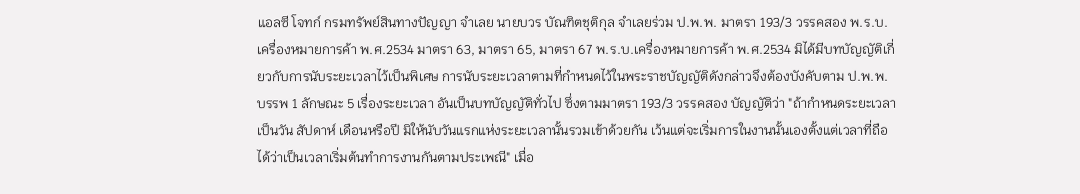แอลซี โจทก์ กรมทรัพย์สินทางปัญญา จำเลย นายบวร บัณฑิตชุติกุล จำเลยร่วม ป.พ.พ. มาตรา 193/3 วรรคสอง พ.ร.บ.เครื่องหมายการค้า พ.ศ.2534 มาตรา 63, มาตรา 65, มาตรา 67 พ.ร.บ.เครื่องหมายการค้า พ.ศ.2534 มิได้มีบทบัญญัติเกี่ยวกับการนับระยะเวลาไว้เป็นพิเศษ การนับระยะเวลาตามที่กำหนดไว้ในพระราชบัญญัติดังกล่าวจึงต้องบังคับตาม ป.พ.พ. บรรพ 1 ลักษณะ 5 เรื่องระยะเวลา อันเป็นบทบัญญัติทั่วไป ซึ่งตามมาตรา 193/3 วรรคสอง บัญญัติว่า "ถ้ากำหนดระยะเวลาเป็นวัน สัปดาห์ เดือนหรือปี มิให้นับวันแรกแห่งระยะเวลานั้นรวมเข้าด้วยกัน เว้นแต่จะเริ่มการในงานนั้นเองตั้งแต่เวลาที่ถือได้ว่าเป็นเวลาเริ่มต้นทำการงานกันตามประเพณี" เมื่อ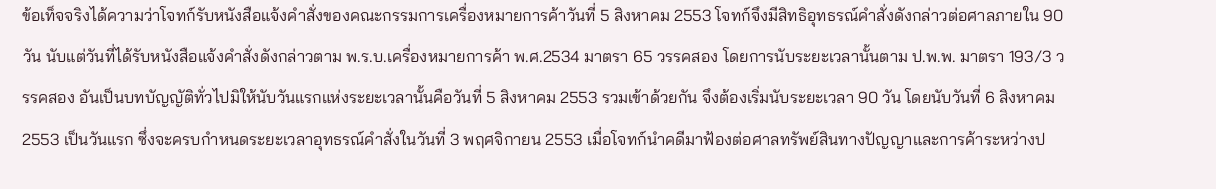ข้อเท็จจริงได้ความว่าโจทก์รับหนังสือแจ้งคำสั่งของคณะกรรมการเครื่องหมายการค้าวันที่ 5 สิงหาคม 2553 โจทก์จึงมีสิทธิอุทธรณ์คำสั่งดังกล่าวต่อศาลภายใน 90 วัน นับแต่วันที่ได้รับหนังสือแจ้งคำสั่งดังกล่าวตาม พ.ร.บ.เครื่องหมายการค้า พ.ศ.2534 มาตรา 65 วรรคสอง โดยการนับระยะเวลานั้นตาม ป.พ.พ. มาตรา 193/3 วรรคสอง อันเป็นบทบัญญัติทั่วไปมิให้นับวันแรกแห่งระยะเวลานั้นคือวันที่ 5 สิงหาคม 2553 รวมเข้าด้วยกัน จึงต้องเริ่มนับระยะเวลา 90 วัน โดยนับวันที่ 6 สิงหาคม 2553 เป็นวันแรก ซึ่งจะครบกำหนดระยะเวลาอุทธรณ์คำสั่งในวันที่ 3 พฤศจิกายน 2553 เมื่อโจทก์นำคดีมาฟ้องต่อศาลทรัพย์สินทางปัญญาและการค้าระหว่างป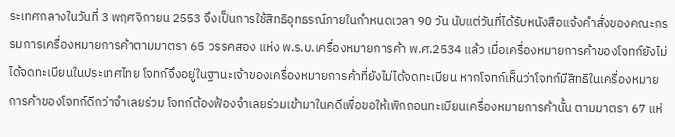ระเทศกลางในวันที่ 3 พฤศจิกายน 2553 จึงเป็นการใช้สิทธิอุทธรณ์ภายในกำหนดเวลา 90 วัน นับแต่วันที่ได้รับหนังสือแจ้งคำสั่งของคณะกรรมการเครื่องหมายการค้าตามมาตรา 65 วรรคสอง แห่ง พ.ร.บ.เครื่องหมายการค้า พ.ศ.2534 แล้ว เมื่อเครื่องหมายการค้าของโจทก์ยังไม่ได้จดทะเบียนในประเทศไทย โจทก์จึงอยู่ในฐานะเจ้าของเครื่องหมายการค้าที่ยังไม่ได้จดทะเบียน หากโจทก์เห็นว่าโจทก์มีสิทธิในเครื่องหมายการค้าของโจทก์ดีกว่าจำเลยร่วม โจทก์ต้องฟ้องจำเลยร่วมเข้ามาในคดีเพื่อขอให้เพิกถอนทะเบียนเครื่องหมายการค้านั้น ตามมาตรา 67 แห่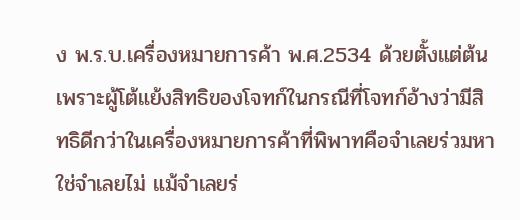ง พ.ร.บ.เครื่องหมายการค้า พ.ศ.2534 ด้วยตั้งแต่ต้น เพราะผู้โต้แย้งสิทธิของโจทก์ในกรณีที่โจทก์อ้างว่ามีสิทธิดีกว่าในเครื่องหมายการค้าที่พิพาทคือจำเลยร่วมหาใช่จำเลยไม่ แม้จำเลยร่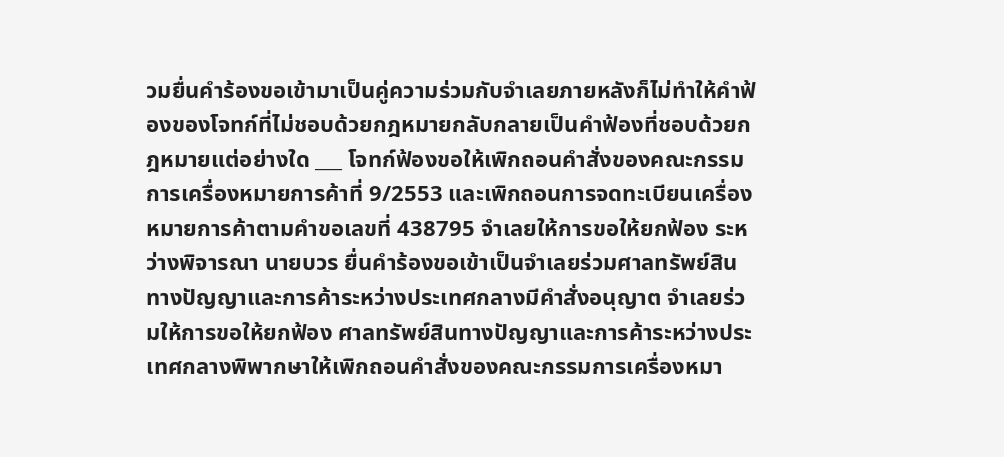วมยื่นคำร้องขอเข้ามาเป็นคู่ความร่วมกับจำเลยภายหลังก็ไม่ทำให้คำฟ้องของโจทก์ที่ไม่ชอบด้วยกฎหมายกลับกลายเป็นคำฟ้องที่ชอบด้วยกฎหมายแต่อย่างใด ___ โจทก์ฟ้องขอให้เพิกถอนคำสั่งของคณะกรรมการเครื่องหมายการค้าที่ 9/2553 และเพิกถอนการจดทะเบียนเครื่องหมายการค้าตามคำขอเลขที่ 438795 จำเลยให้การขอให้ยกฟ้อง ระหว่างพิจารณา นายบวร ยื่นคำร้องขอเข้าเป็นจำเลยร่วมศาลทรัพย์สินทางปัญญาและการค้าระหว่างประเทศกลางมีคำสั่งอนุญาต จำเลยร่วมให้การขอให้ยกฟ้อง ศาลทรัพย์สินทางปัญญาและการค้าระหว่างประเทศกลางพิพากษาให้เพิกถอนคำสั่งของคณะกรรมการเครื่องหมา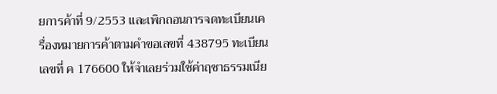ยการค้าที่ 9/2553 และเพิกถอนการจดทะเบียนเครื่องหมายการค้าตามคำขอเลขที่ 438795 ทะเบียนเลขที่ ค 176600 ให้จำเลยร่วมใช้ค่าฤชาธรรมเนีย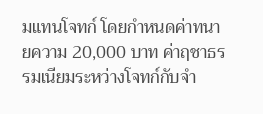มแทนโจทก์ โดยกำหนดค่าทนายความ 20,000 บาท ค่าฤชาธรรมเนียมระหว่างโจทก์กับจำ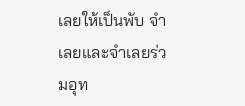เลยให้เป็นพับ จำเลยและจำเลยร่วมอุท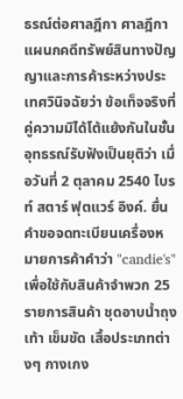ธรณ์ต่อศาลฎีกา ศาลฎีกาแผนกคดีทรัพย์สินทางปัญญาและการค้าระหว่างประเทศวินิจฉัยว่า ข้อเท็จจริงที่คู่ความมิได้โต้แย้งกันในชั้นอุทธรณ์รับฟังเป็นยุติว่า เมื่อวันที่ 2 ตุลาคม 2540 ไบรท์ สตาร์ ฟุตแวร์ อิงค์. ยื่นคำขอจดทะเบียนเครื่องหมายการค้าคำว่า "candie's" เพื่อใช้กับสินค้าจำพวก 25 รายการสินค้า ชุดอาบน้ำถุงเท้า เข็มขัด เสื้อประเภทต่างๆ กางเกง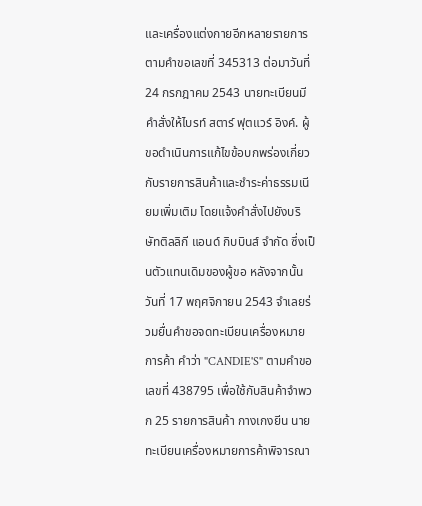และเครื่องแต่งกายอีกหลายรายการตามคำขอเลขที่ 345313 ต่อมาวันที่ 24 กรกฎาคม 2543 นายทะเบียนมีคำสั่งให้ไบรท์ สตาร์ ฟุตแวร์ อิงค์. ผู้ขอดำเนินการแก้ไขข้อบกพร่องเกี่ยวกับรายการสินค้าและชำระค่าธรรมเนียมเพิ่มเติม โดยแจ้งคำสั่งไปยังบริษัทติลลิกี แอนด์ กิบบินส์ จำกัด ซึ่งเป็นตัวแทนเดิมของผู้ขอ หลังจากนั้นวันที่ 17 พฤศจิกายน 2543 จำเลยร่วมยื่นคำขอจดทะเบียนเครื่องหมายการค้า คำว่า "CANDIE'S" ตามคำขอเลขที่ 438795 เพื่อใช้กับสินค้าจำพวก 25 รายการสินค้า กางเกงยีน นายทะเบียนเครื่องหมายการค้าพิจารณา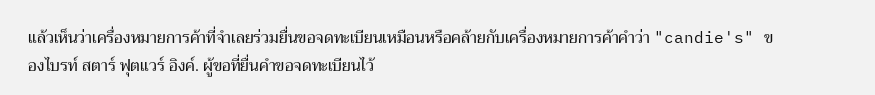แล้วเห็นว่าเครื่องหมายการค้าที่จำเลยร่วมยื่นขอจดทะเบียนเหมือนหรือคล้ายกับเครื่องหมายการค้าคำว่า "candie's" ของไบรท์ สตาร์ ฟุตแวร์ อิงค์. ผู้ขอที่ยื่นคำขอจดทะเบียนไว้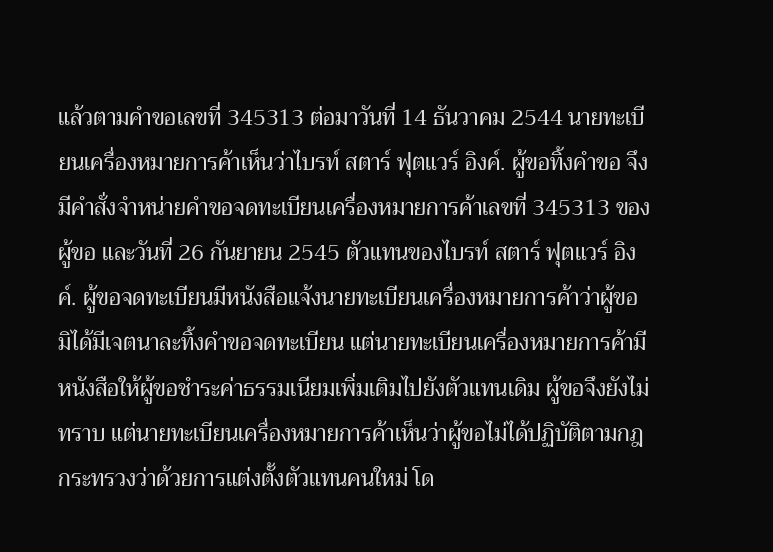แล้วตามคำขอเลขที่ 345313 ต่อมาวันที่ 14 ธันวาคม 2544 นายทะเบียนเครื่องหมายการค้าเห็นว่าไบรท์ สตาร์ ฟุตแวร์ อิงค์. ผู้ขอทิ้งคำขอ จึงมีคำสั่งจำหน่ายคำขอจดทะเบียนเครื่องหมายการค้าเลขที่ 345313 ของผู้ขอ และวันที่ 26 กันยายน 2545 ตัวแทนของไบรท์ สตาร์ ฟุตแวร์ อิงค์. ผู้ขอจดทะเบียนมีหนังสือแจ้งนายทะเบียนเครื่องหมายการค้าว่าผู้ขอมิได้มีเจตนาละทิ้งคำขอจดทะเบียน แต่นายทะเบียนเครื่องหมายการค้ามีหนังสือให้ผู้ขอชำระค่าธรรมเนียมเพิ่มเติมไปยังตัวแทนเดิม ผู้ขอจึงยังไม่ทราบ แต่นายทะเบียนเครื่องหมายการค้าเห็นว่าผู้ขอไม่ได้ปฏิบัติตามกฎกระทรวงว่าด้วยการแต่งตั้งตัวแทนคนใหม่ โด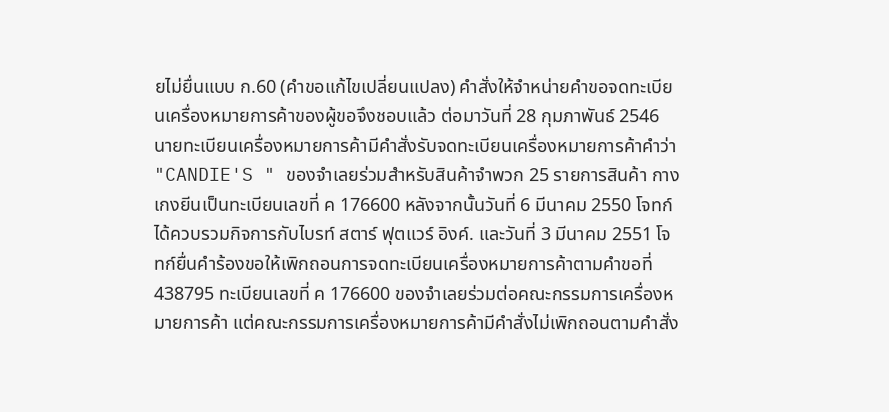ยไม่ยื่นแบบ ก.60 (คำขอแก้ไขเปลี่ยนแปลง) คำสั่งให้จำหน่ายคำขอจดทะเบียนเครื่องหมายการค้าของผู้ขอจึงชอบแล้ว ต่อมาวันที่ 28 กุมภาพันธ์ 2546 นายทะเบียนเครื่องหมายการค้ามีคำสั่งรับจดทะเบียนเครื่องหมายการค้าคำว่า "CANDIE'S " ของจำเลยร่วมสำหรับสินค้าจำพวก 25 รายการสินค้า กางเกงยีนเป็นทะเบียนเลขที่ ค 176600 หลังจากนั้นวันที่ 6 มีนาคม 2550 โจทก์ได้ควบรวมกิจการกับไบรท์ สตาร์ ฟุตแวร์ อิงค์. และวันที่ 3 มีนาคม 2551 โจทก์ยื่นคำร้องขอให้เพิกถอนการจดทะเบียนเครื่องหมายการค้าตามคำขอที่ 438795 ทะเบียนเลขที่ ค 176600 ของจำเลยร่วมต่อคณะกรรมการเครื่องหมายการค้า แต่คณะกรรมการเครื่องหมายการค้ามีคำสั่งไม่เพิกถอนตามคำสั่ง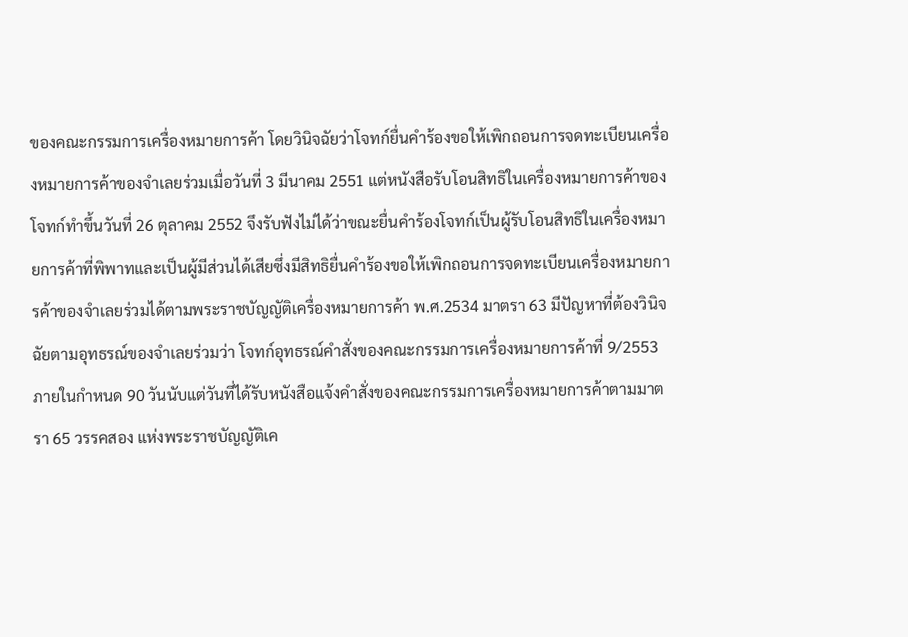ของคณะกรรมการเครื่องหมายการค้า โดยวินิจฉัยว่าโจทก์ยื่นคำร้องขอให้เพิกถอนการจดทะเบียนเครื่องหมายการค้าของจำเลยร่วมเมื่อวันที่ 3 มีนาคม 2551 แต่หนังสือรับโอนสิทธิในเครื่องหมายการค้าของโจทก์ทำขึ้นวันที่ 26 ตุลาคม 2552 จึงรับฟังไม่ได้ว่าขณะยื่นคำร้องโจทก์เป็นผู้รับโอนสิทธิในเครื่องหมายการค้าที่พิพาทและเป็นผู้มีส่วนได้เสียซึ่งมีสิทธิยื่นคำร้องขอให้เพิกถอนการจดทะเบียนเครื่องหมายการค้าของจำเลยร่วมได้ตามพระราชบัญญัติเครื่องหมายการค้า พ.ศ.2534 มาตรา 63 มีปัญหาที่ต้องวินิจฉัยตามอุทธรณ์ของจำเลยร่วมว่า โจทก์อุทธรณ์คำสั่งของคณะกรรมการเครื่องหมายการค้าที่ 9/2553 ภายในกำหนด 90 วันนับแต่วันที่ได้รับหนังสือแจ้งคำสั่งของคณะกรรมการเครื่องหมายการค้าตามมาตรา 65 วรรคสอง แห่งพระราชบัญญัติเค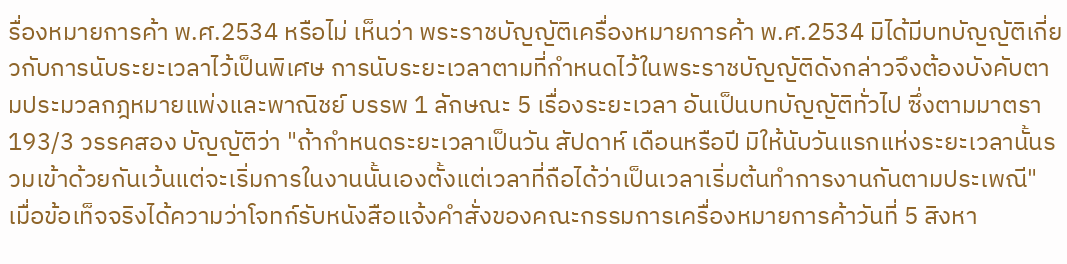รื่องหมายการค้า พ.ศ.2534 หรือไม่ เห็นว่า พระราชบัญญัติเครื่องหมายการค้า พ.ศ.2534 มิได้มีบทบัญญัติเกี่ยวกับการนับระยะเวลาไว้เป็นพิเศษ การนับระยะเวลาตามที่กำหนดไว้ในพระราชบัญญัติดังกล่าวจึงต้องบังคับตามประมวลกฎหมายแพ่งและพาณิชย์ บรรพ 1 ลักษณะ 5 เรื่องระยะเวลา อันเป็นบทบัญญัติทั่วไป ซึ่งตามมาตรา 193/3 วรรคสอง บัญญัติว่า "ถ้ากำหนดระยะเวลาเป็นวัน สัปดาห์ เดือนหรือปี มิให้นับวันแรกแห่งระยะเวลานั้นรวมเข้าด้วยกันเว้นแต่จะเริ่มการในงานนั้นเองตั้งแต่เวลาที่ถือได้ว่าเป็นเวลาเริ่มต้นทำการงานกันตามประเพณี" เมื่อข้อเท็จจริงได้ความว่าโจทก์รับหนังสือแจ้งคำสั่งของคณะกรรมการเครื่องหมายการค้าวันที่ 5 สิงหา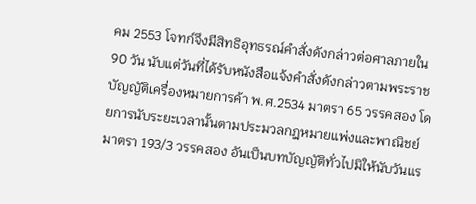คม 2553 โจทก์จึงมีสิทธิอุทธรณ์คำสั่งดังกล่าวต่อศาลภายใน 90 วัน นับแต่วันที่ได้รับหนังสือแจ้งคำสั่งดังกล่าวตามพระราชบัญญัติเครื่องหมายการค้า พ.ศ.2534 มาตรา 65 วรรคสอง โดยการนับระยะเวลานั้นตามประมวลกฎหมายแพ่งและพาณิชย์ มาตรา 193/3 วรรคสอง อันเป็นบทบัญญัติทั่วไปมิให้นับวันแร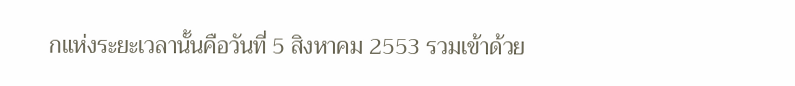กแห่งระยะเวลานั้นคือวันที่ 5 สิงหาคม 2553 รวมเข้าด้วย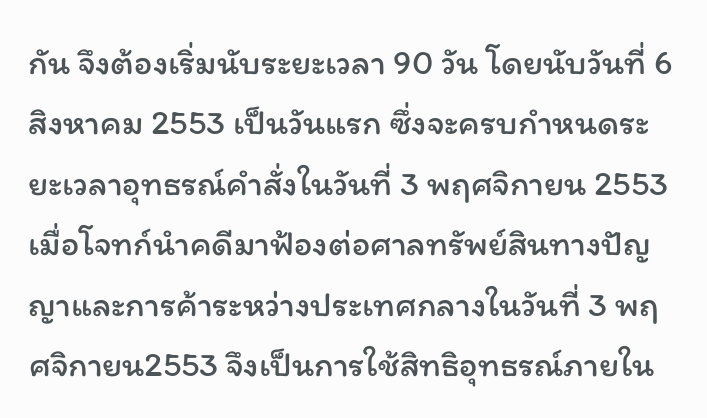กัน จึงต้องเริ่มนับระยะเวลา 90 วัน โดยนับวันที่ 6 สิงหาคม 2553 เป็นวันแรก ซึ่งจะครบกำหนดระยะเวลาอุทธรณ์คำสั่งในวันที่ 3 พฤศจิกายน 2553 เมื่อโจทก์นำคดีมาฟ้องต่อศาลทรัพย์สินทางปัญญาและการค้าระหว่างประเทศกลางในวันที่ 3 พฤศจิกายน2553 จึงเป็นการใช้สิทธิอุทธรณ์ภายใน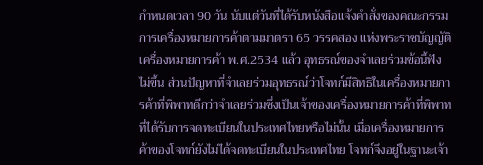กำหนดเวลา 90 วัน นับแต่วันที่ได้รับหนังสือแจ้งคำสั่งของคณะกรรมการเครื่องหมายการค้าตามมาตรา 65 วรรคสอง แห่งพระราชบัญญัติเครื่องหมายการค้า พ.ศ.2534 แล้ว อุทธรณ์ของจำเลยร่วมข้อนี้ฟังไม่ขึ้น ส่วนปัญหาที่จำเลยร่วมอุทธรณ์ว่าโจทก์มีสิทธิในเครื่องหมายการค้าที่พิพาทดีกว่าจำเลยร่วมซึ่งเป็นเจ้าของเครื่องหมายการค้าที่พิพาทที่ได้รับการจดทะเบียนในประเทศไทยหรือไม่นั้น เมื่อเครื่องหมายการค้าของโจทก์ยังไม่ได้จดทะเบียนในประเทศไทย โจทก์จึงอยู่ในฐานะเจ้า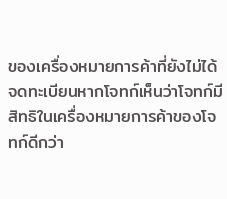ของเครื่องหมายการค้าที่ยังไม่ได้จดทะเบียนหากโจทก์เห็นว่าโจทก์มีสิทธิในเครื่องหมายการค้าของโจทก์ดีกว่า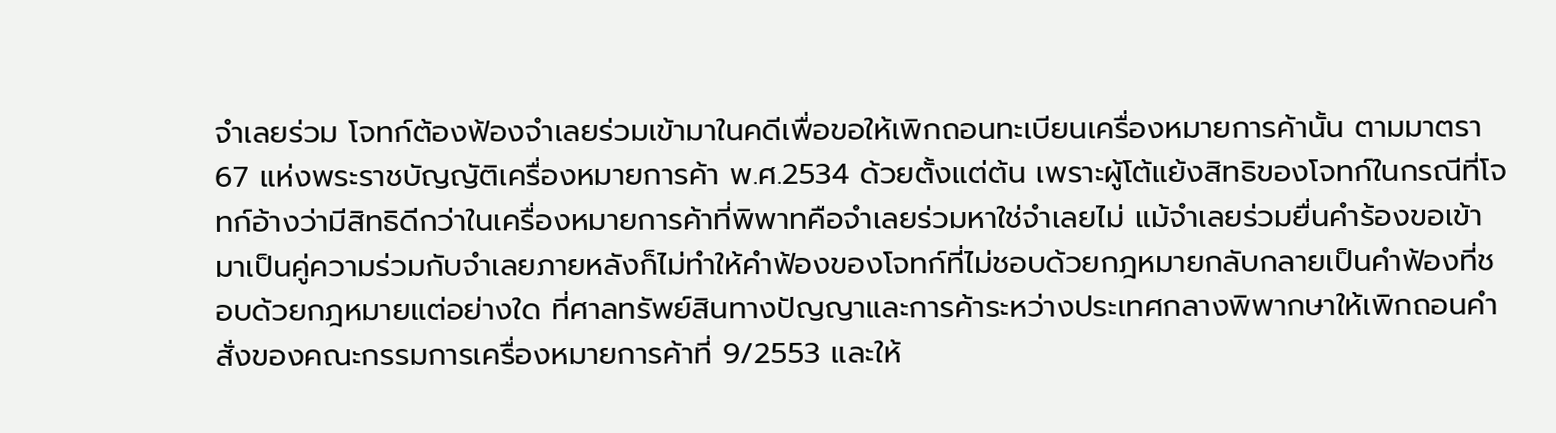จำเลยร่วม โจทก์ต้องฟ้องจำเลยร่วมเข้ามาในคดีเพื่อขอให้เพิกถอนทะเบียนเครื่องหมายการค้านั้น ตามมาตรา 67 แห่งพระราชบัญญัติเครื่องหมายการค้า พ.ศ.2534 ด้วยตั้งแต่ต้น เพราะผู้โต้แย้งสิทธิของโจทก์ในกรณีที่โจทก์อ้างว่ามีสิทธิดีกว่าในเครื่องหมายการค้าที่พิพาทคือจำเลยร่วมหาใช่จำเลยไม่ แม้จำเลยร่วมยื่นคำร้องขอเข้ามาเป็นคู่ความร่วมกับจำเลยภายหลังก็ไม่ทำให้คำฟ้องของโจทก์ที่ไม่ชอบด้วยกฎหมายกลับกลายเป็นคำฟ้องที่ชอบด้วยกฎหมายแต่อย่างใด ที่ศาลทรัพย์สินทางปัญญาและการค้าระหว่างประเทศกลางพิพากษาให้เพิกถอนคำสั่งของคณะกรรมการเครื่องหมายการค้าที่ 9/2553 และให้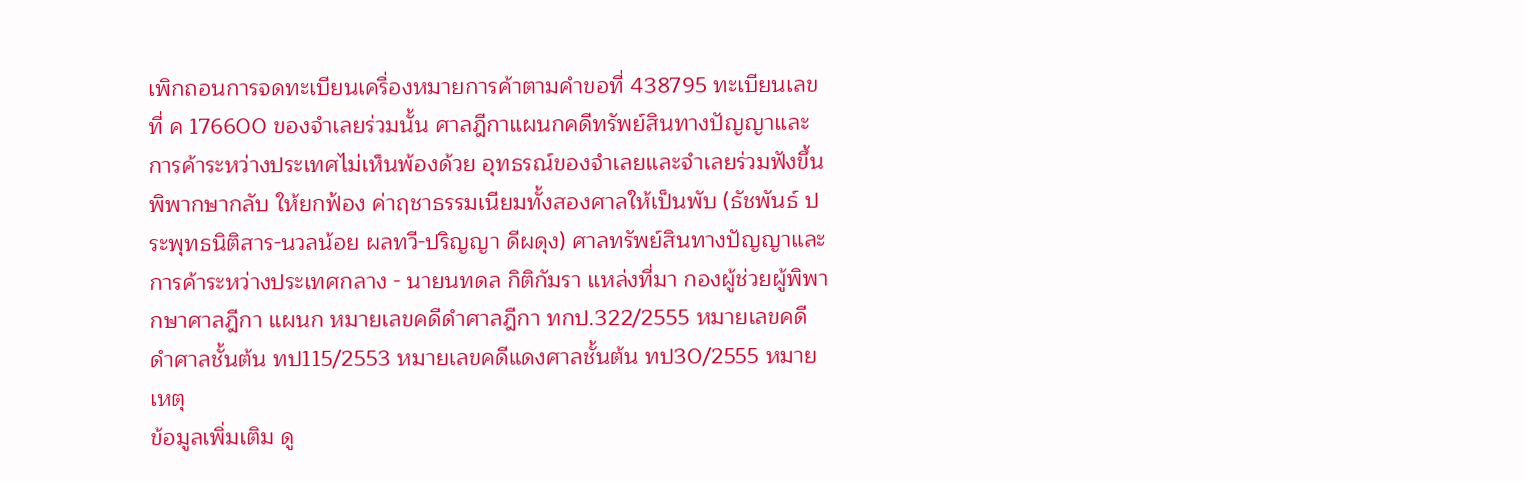เพิกถอนการจดทะเบียนเครื่องหมายการค้าตามคำขอที่ 438795 ทะเบียนเลขที่ ค 176600 ของจำเลยร่วมนั้น ศาลฎีกาแผนกคดีทรัพย์สินทางปัญญาและการค้าระหว่างประเทศไม่เห็นพ้องด้วย อุทธรณ์ของจำเลยและจำเลยร่วมฟังขึ้น พิพากษากลับ ให้ยกฟ้อง ค่าฤชาธรรมเนียมทั้งสองศาลให้เป็นพับ (ธัชพันธ์ ประพุทธนิติสาร-นวลน้อย ผลทวี-ปริญญา ดีผดุง) ศาลทรัพย์สินทางปัญญาและการค้าระหว่างประเทศกลาง - นายนทดล กิติกัมรา แหล่งที่มา กองผู้ช่วยผู้พิพากษาศาลฎีกา แผนก หมายเลขคดีดำศาลฎีกา ทกป.322/2555 หมายเลขคดีดำศาลชั้นต้น ทป115/2553 หมายเลขคดีแดงศาลชั้นต้น ทป30/2555 หมายเหตุ
ข้อมูลเพิ่มเติม ดู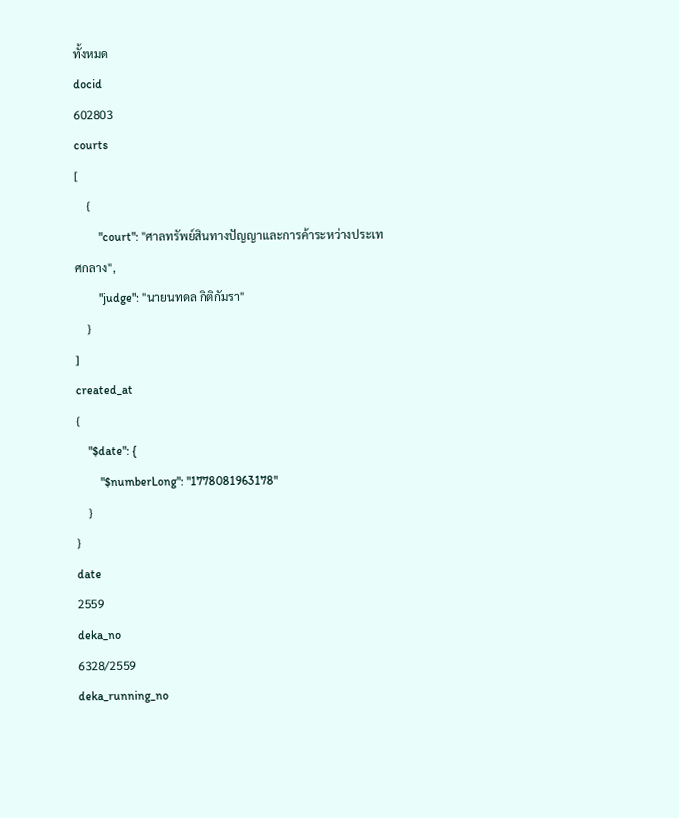ทั้งหมด
docid
602803
courts
[
    {
        "court": "ศาลทรัพย์สินทางปัญญาและการค้าระหว่างประเทศกลาง",
        "judge": "นายนทดล กิติกัมรา"
    }
]
created_at
{
    "$date": {
        "$numberLong": "1778081963178"
    }
}
date
2559
deka_no
6328/2559
deka_running_no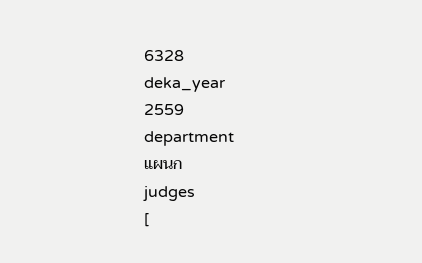6328
deka_year
2559
department
แผนก
judges
[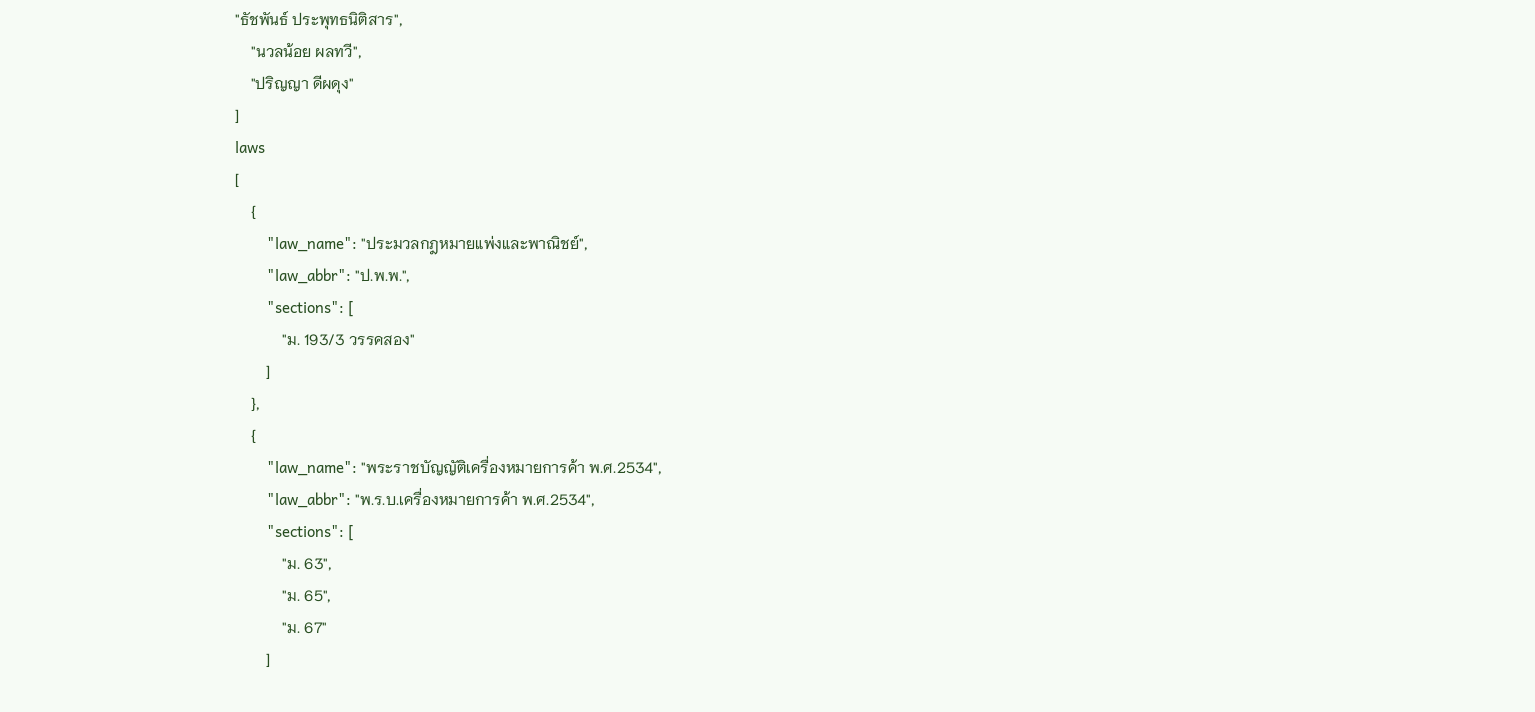"ธัชพันธ์ ประพุทธนิติสาร",
    "นวลน้อย ผลทวี",
    "ปริญญา ดีผดุง"
]
laws
[
    {
        "law_name": "ประมวลกฎหมายแพ่งและพาณิชย์",
        "law_abbr": "ป.พ.พ.",
        "sections": [
            "ม. 193/3 วรรคสอง"
        ]
    },
    {
        "law_name": "พระราชบัญญัติเครื่องหมายการค้า พ.ศ.2534",
        "law_abbr": "พ.ร.บ.เครื่องหมายการค้า พ.ศ.2534",
        "sections": [
            "ม. 63",
            "ม. 65",
            "ม. 67"
        ]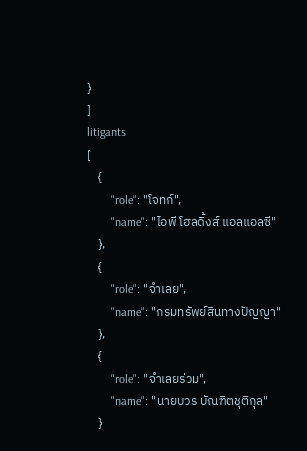}
]
litigants
[
    {
        "role": "โจทก์",
        "name": "ไอพี โฮลดิ้งส์ แอลแอลซี"
    },
    {
        "role": "จำเลย",
        "name": "กรมทรัพย์สินทางปัญญา"
    },
    {
        "role": "จำเลยร่วม",
        "name": "นายบวร บัณฑิตชุติกุล"
    }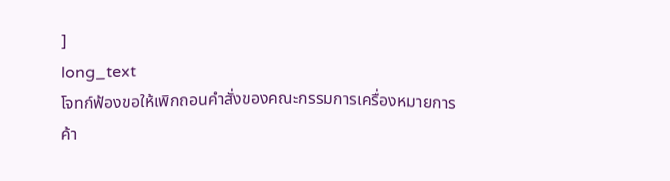]
long_text
โจทก์ฟ้องขอให้เพิกถอนคำสั่งของคณะกรรมการเครื่องหมายการค้า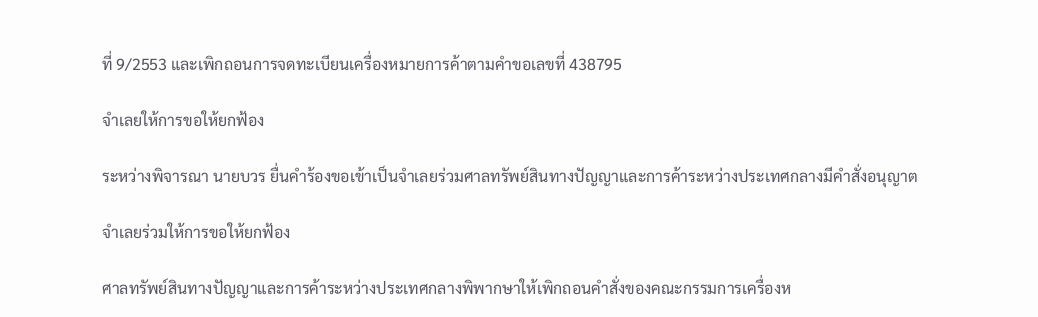ที่ 9/2553 และเพิกถอนการจดทะเบียนเครื่องหมายการค้าตามคำขอเลขที่ 438795

จำเลยให้การขอให้ยกฟ้อง

ระหว่างพิจารณา นายบวร ยื่นคำร้องขอเข้าเป็นจำเลยร่วมศาลทรัพย์สินทางปัญญาและการค้าระหว่างประเทศกลางมีคำสั่งอนุญาต

จำเลยร่วมให้การขอให้ยกฟ้อง

ศาลทรัพย์สินทางปัญญาและการค้าระหว่างประเทศกลางพิพากษาให้เพิกถอนคำสั่งของคณะกรรมการเครื่องห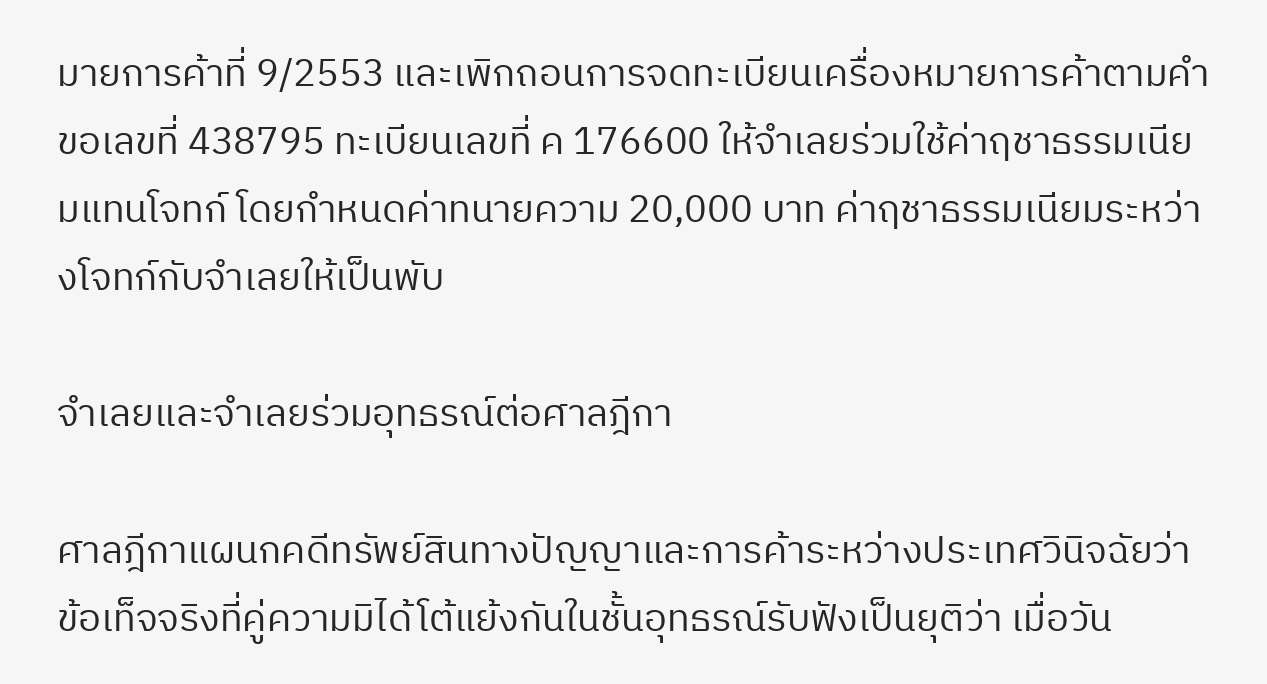มายการค้าที่ 9/2553 และเพิกถอนการจดทะเบียนเครื่องหมายการค้าตามคำขอเลขที่ 438795 ทะเบียนเลขที่ ค 176600 ให้จำเลยร่วมใช้ค่าฤชาธรรมเนียมแทนโจทก์ โดยกำหนดค่าทนายความ 20,000 บาท ค่าฤชาธรรมเนียมระหว่างโจทก์กับจำเลยให้เป็นพับ

จำเลยและจำเลยร่วมอุทธรณ์ต่อศาลฎีกา

ศาลฎีกาแผนกคดีทรัพย์สินทางปัญญาและการค้าระหว่างประเทศวินิจฉัยว่า ข้อเท็จจริงที่คู่ความมิได้โต้แย้งกันในชั้นอุทธรณ์รับฟังเป็นยุติว่า เมื่อวัน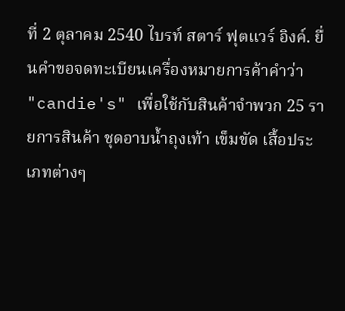ที่ 2 ตุลาคม 2540 ไบรท์ สตาร์ ฟุตแวร์ อิงค์. ยื่นคำขอจดทะเบียนเครื่องหมายการค้าคำว่า "candie's" เพื่อใช้กับสินค้าจำพวก 25 รายการสินค้า ชุดอาบน้ำถุงเท้า เข็มขัด เสื้อประเภทต่างๆ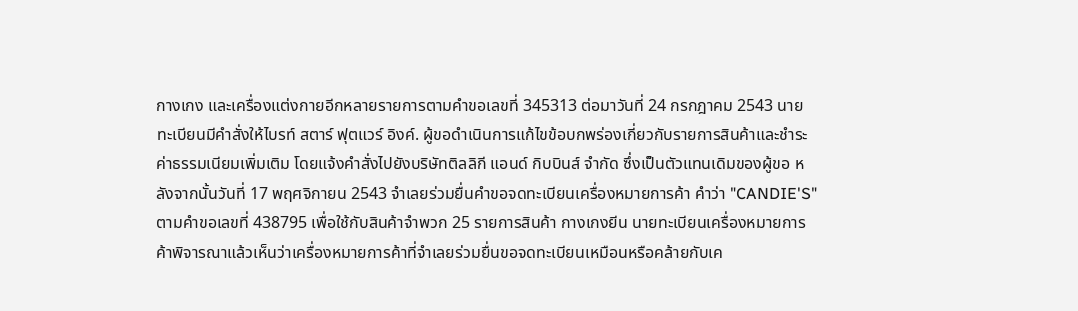กางเกง และเครื่องแต่งกายอีกหลายรายการตามคำขอเลขที่ 345313 ต่อมาวันที่ 24 กรกฎาคม 2543 นายทะเบียนมีคำสั่งให้ไบรท์ สตาร์ ฟุตแวร์ อิงค์. ผู้ขอดำเนินการแก้ไขข้อบกพร่องเกี่ยวกับรายการสินค้าและชำระค่าธรรมเนียมเพิ่มเติม โดยแจ้งคำสั่งไปยังบริษัทติลลิกี แอนด์ กิบบินส์ จำกัด ซึ่งเป็นตัวแทนเดิมของผู้ขอ หลังจากนั้นวันที่ 17 พฤศจิกายน 2543 จำเลยร่วมยื่นคำขอจดทะเบียนเครื่องหมายการค้า คำว่า "CANDIE'S" ตามคำขอเลขที่ 438795 เพื่อใช้กับสินค้าจำพวก 25 รายการสินค้า กางเกงยีน นายทะเบียนเครื่องหมายการค้าพิจารณาแล้วเห็นว่าเครื่องหมายการค้าที่จำเลยร่วมยื่นขอจดทะเบียนเหมือนหรือคล้ายกับเค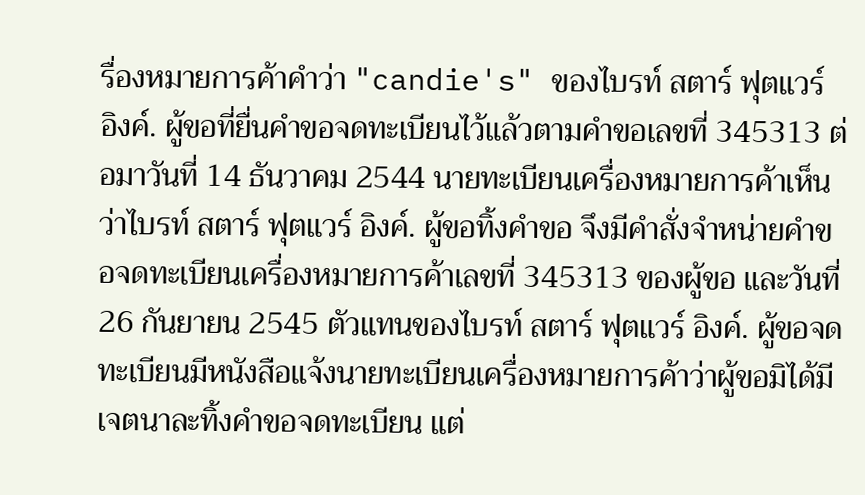รื่องหมายการค้าคำว่า "candie's" ของไบรท์ สตาร์ ฟุตแวร์ อิงค์. ผู้ขอที่ยื่นคำขอจดทะเบียนไว้แล้วตามคำขอเลขที่ 345313 ต่อมาวันที่ 14 ธันวาคม 2544 นายทะเบียนเครื่องหมายการค้าเห็นว่าไบรท์ สตาร์ ฟุตแวร์ อิงค์. ผู้ขอทิ้งคำขอ จึงมีคำสั่งจำหน่ายคำขอจดทะเบียนเครื่องหมายการค้าเลขที่ 345313 ของผู้ขอ และวันที่ 26 กันยายน 2545 ตัวแทนของไบรท์ สตาร์ ฟุตแวร์ อิงค์. ผู้ขอจดทะเบียนมีหนังสือแจ้งนายทะเบียนเครื่องหมายการค้าว่าผู้ขอมิได้มีเจตนาละทิ้งคำขอจดทะเบียน แต่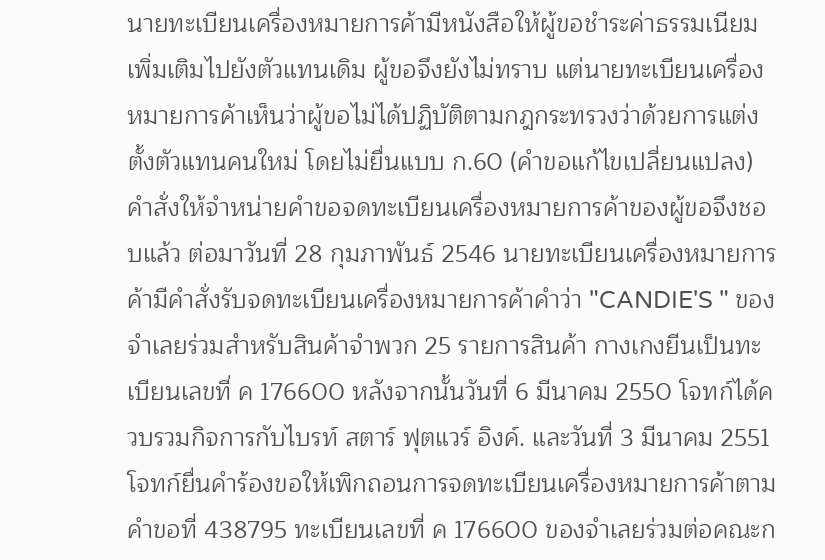นายทะเบียนเครื่องหมายการค้ามีหนังสือให้ผู้ขอชำระค่าธรรมเนียมเพิ่มเติมไปยังตัวแทนเดิม ผู้ขอจึงยังไม่ทราบ แต่นายทะเบียนเครื่องหมายการค้าเห็นว่าผู้ขอไม่ได้ปฏิบัติตามกฎกระทรวงว่าด้วยการแต่งตั้งตัวแทนคนใหม่ โดยไม่ยื่นแบบ ก.60 (คำขอแก้ไขเปลี่ยนแปลง) คำสั่งให้จำหน่ายคำขอจดทะเบียนเครื่องหมายการค้าของผู้ขอจึงชอบแล้ว ต่อมาวันที่ 28 กุมภาพันธ์ 2546 นายทะเบียนเครื่องหมายการค้ามีคำสั่งรับจดทะเบียนเครื่องหมายการค้าคำว่า "CANDIE'S " ของจำเลยร่วมสำหรับสินค้าจำพวก 25 รายการสินค้า กางเกงยีนเป็นทะเบียนเลขที่ ค 176600 หลังจากนั้นวันที่ 6 มีนาคม 2550 โจทก์ได้ควบรวมกิจการกับไบรท์ สตาร์ ฟุตแวร์ อิงค์. และวันที่ 3 มีนาคม 2551 โจทก์ยื่นคำร้องขอให้เพิกถอนการจดทะเบียนเครื่องหมายการค้าตามคำขอที่ 438795 ทะเบียนเลขที่ ค 176600 ของจำเลยร่วมต่อคณะก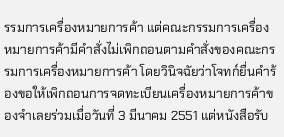รรมการเครื่องหมายการค้า แต่คณะกรรมการเครื่องหมายการค้ามีคำสั่งไม่เพิกถอนตามคำสั่งของคณะกรรมการเครื่องหมายการค้า โดยวินิจฉัยว่าโจทก์ยื่นคำร้องขอให้เพิกถอนการจดทะเบียนเครื่องหมายการค้าของจำเลยร่วมเมื่อวันที่ 3 มีนาคม 2551 แต่หนังสือรับ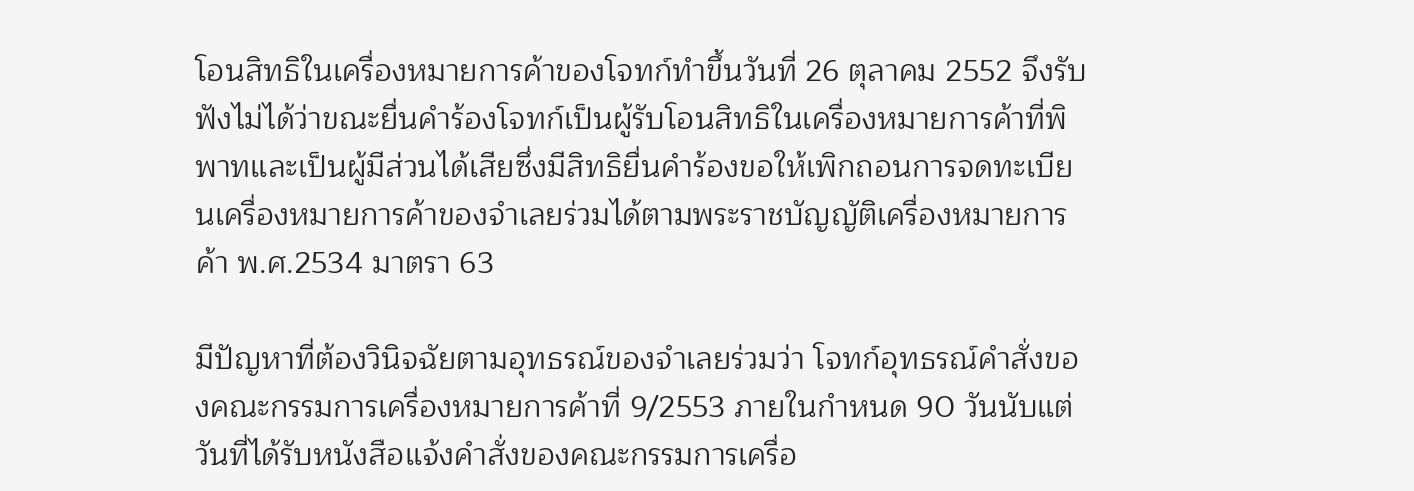โอนสิทธิในเครื่องหมายการค้าของโจทก์ทำขึ้นวันที่ 26 ตุลาคม 2552 จึงรับฟังไม่ได้ว่าขณะยื่นคำร้องโจทก์เป็นผู้รับโอนสิทธิในเครื่องหมายการค้าที่พิพาทและเป็นผู้มีส่วนได้เสียซึ่งมีสิทธิยื่นคำร้องขอให้เพิกถอนการจดทะเบียนเครื่องหมายการค้าของจำเลยร่วมได้ตามพระราชบัญญัติเครื่องหมายการค้า พ.ศ.2534 มาตรา 63

มีปัญหาที่ต้องวินิจฉัยตามอุทธรณ์ของจำเลยร่วมว่า โจทก์อุทธรณ์คำสั่งของคณะกรรมการเครื่องหมายการค้าที่ 9/2553 ภายในกำหนด 90 วันนับแต่วันที่ได้รับหนังสือแจ้งคำสั่งของคณะกรรมการเครื่อ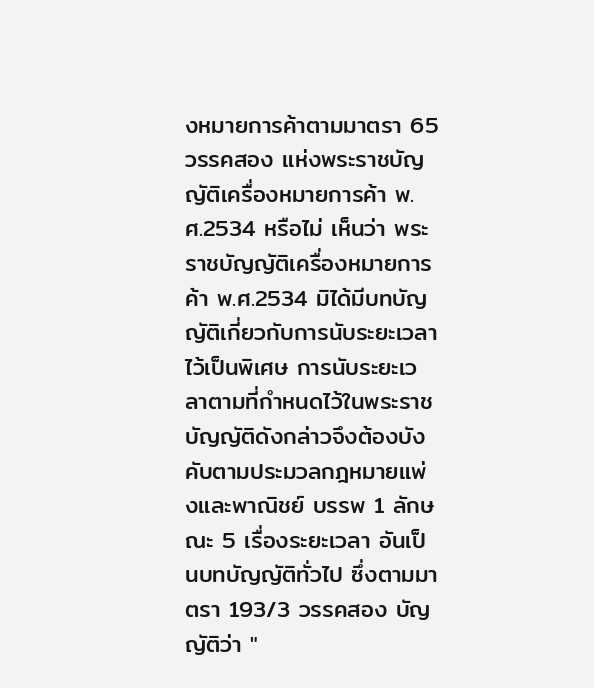งหมายการค้าตามมาตรา 65 วรรคสอง แห่งพระราชบัญญัติเครื่องหมายการค้า พ.ศ.2534 หรือไม่ เห็นว่า พระราชบัญญัติเครื่องหมายการค้า พ.ศ.2534 มิได้มีบทบัญญัติเกี่ยวกับการนับระยะเวลาไว้เป็นพิเศษ การนับระยะเวลาตามที่กำหนดไว้ในพระราชบัญญัติดังกล่าวจึงต้องบังคับตามประมวลกฎหมายแพ่งและพาณิชย์ บรรพ 1 ลักษณะ 5 เรื่องระยะเวลา อันเป็นบทบัญญัติทั่วไป ซึ่งตามมาตรา 193/3 วรรคสอง บัญญัติว่า "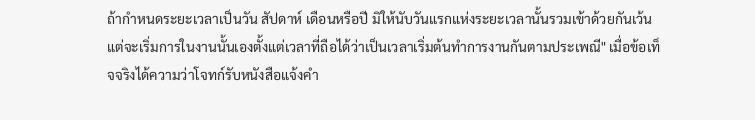ถ้ากำหนดระยะเวลาเป็นวัน สัปดาห์ เดือนหรือปี มิให้นับวันแรกแห่งระยะเวลานั้นรวมเข้าด้วยกันเว้นแต่จะเริ่มการในงานนั้นเองตั้งแต่เวลาที่ถือได้ว่าเป็นเวลาเริ่มต้นทำการงานกันตามประเพณี" เมื่อข้อเท็จจริงได้ความว่าโจทก์รับหนังสือแจ้งคำ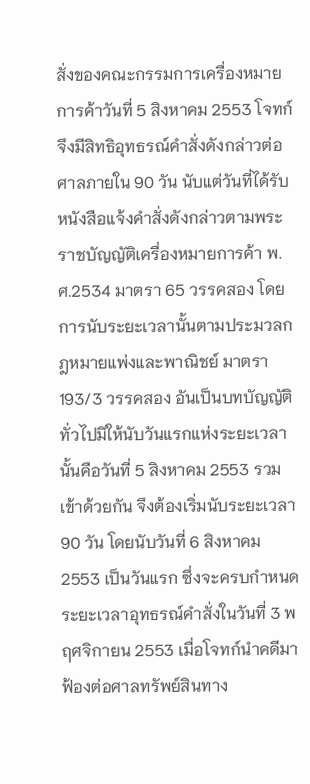สั่งของคณะกรรมการเครื่องหมายการค้าวันที่ 5 สิงหาคม 2553 โจทก์จึงมีสิทธิอุทธรณ์คำสั่งดังกล่าวต่อศาลภายใน 90 วัน นับแต่วันที่ได้รับหนังสือแจ้งคำสั่งดังกล่าวตามพระราชบัญญัติเครื่องหมายการค้า พ.ศ.2534 มาตรา 65 วรรคสอง โดยการนับระยะเวลานั้นตามประมวลกฎหมายแพ่งและพาณิชย์ มาตรา 193/3 วรรคสอง อันเป็นบทบัญญัติทั่วไปมิให้นับวันแรกแห่งระยะเวลานั้นคือวันที่ 5 สิงหาคม 2553 รวมเข้าด้วยกัน จึงต้องเริ่มนับระยะเวลา 90 วัน โดยนับวันที่ 6 สิงหาคม 2553 เป็นวันแรก ซึ่งจะครบกำหนดระยะเวลาอุทธรณ์คำสั่งในวันที่ 3 พฤศจิกายน 2553 เมื่อโจทก์นำคดีมาฟ้องต่อศาลทรัพย์สินทาง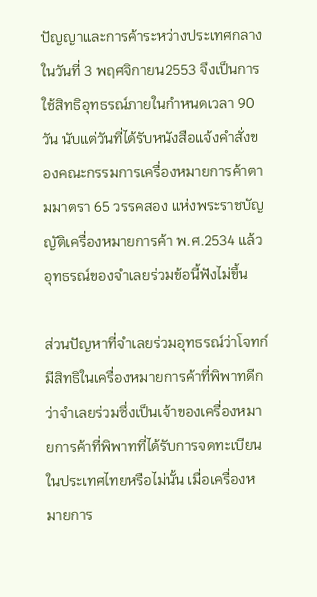ปัญญาและการค้าระหว่างประเทศกลางในวันที่ 3 พฤศจิกายน2553 จึงเป็นการใช้สิทธิอุทธรณ์ภายในกำหนดเวลา 90 วัน นับแต่วันที่ได้รับหนังสือแจ้งคำสั่งของคณะกรรมการเครื่องหมายการค้าตามมาตรา 65 วรรคสอง แห่งพระราชบัญญัติเครื่องหมายการค้า พ.ศ.2534 แล้ว อุทธรณ์ของจำเลยร่วมข้อนี้ฟังไม่ขึ้น

ส่วนปัญหาที่จำเลยร่วมอุทธรณ์ว่าโจทก์มีสิทธิในเครื่องหมายการค้าที่พิพาทดีกว่าจำเลยร่วมซึ่งเป็นเจ้าของเครื่องหมายการค้าที่พิพาทที่ได้รับการจดทะเบียนในประเทศไทยหรือไม่นั้น เมื่อเครื่องหมายการ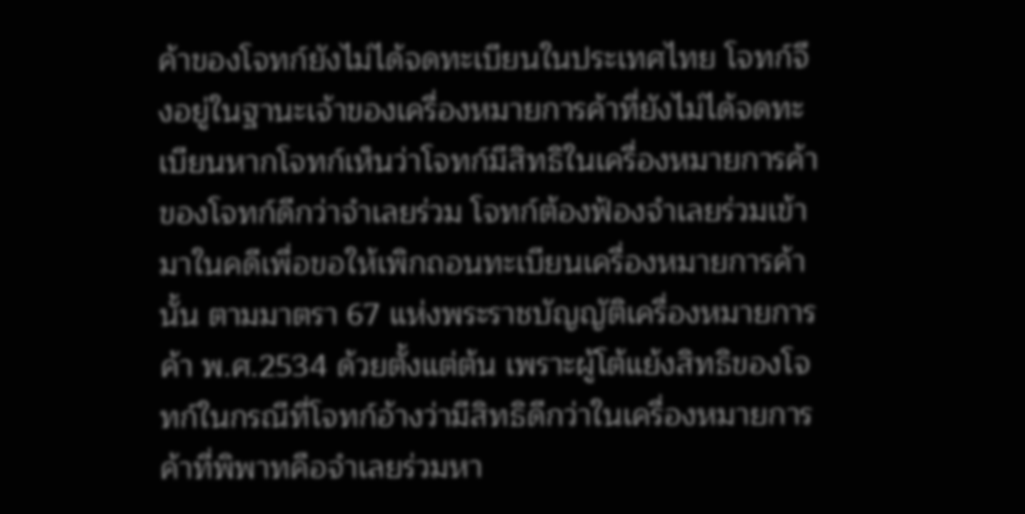ค้าของโจทก์ยังไม่ได้จดทะเบียนในประเทศไทย โจทก์จึงอยู่ในฐานะเจ้าของเครื่องหมายการค้าที่ยังไม่ได้จดทะเบียนหากโจทก์เห็นว่าโจทก์มีสิทธิในเครื่องหมายการค้าของโจทก์ดีกว่าจำเลยร่วม โจทก์ต้องฟ้องจำเลยร่วมเข้ามาในคดีเพื่อขอให้เพิกถอนทะเบียนเครื่องหมายการค้านั้น ตามมาตรา 67 แห่งพระราชบัญญัติเครื่องหมายการค้า พ.ศ.2534 ด้วยตั้งแต่ต้น เพราะผู้โต้แย้งสิทธิของโจทก์ในกรณีที่โจทก์อ้างว่ามีสิทธิดีกว่าในเครื่องหมายการค้าที่พิพาทคือจำเลยร่วมหา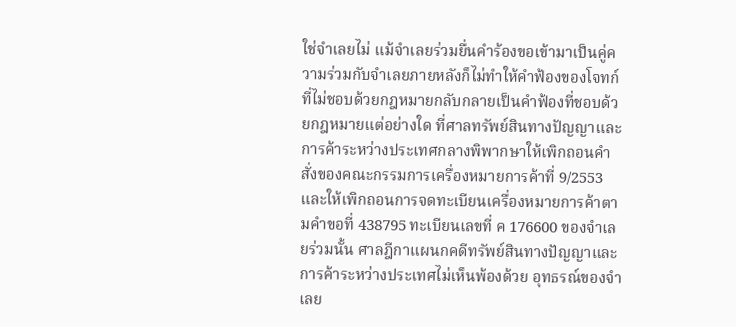ใช่จำเลยไม่ แม้จำเลยร่วมยื่นคำร้องขอเข้ามาเป็นคู่ความร่วมกับจำเลยภายหลังก็ไม่ทำให้คำฟ้องของโจทก์ที่ไม่ชอบด้วยกฎหมายกลับกลายเป็นคำฟ้องที่ชอบด้วยกฎหมายแต่อย่างใด ที่ศาลทรัพย์สินทางปัญญาและการค้าระหว่างประเทศกลางพิพากษาให้เพิกถอนคำสั่งของคณะกรรมการเครื่องหมายการค้าที่ 9/2553 และให้เพิกถอนการจดทะเบียนเครื่องหมายการค้าตามคำขอที่ 438795 ทะเบียนเลขที่ ค 176600 ของจำเลยร่วมนั้น ศาลฎีกาแผนกคดีทรัพย์สินทางปัญญาและการค้าระหว่างประเทศไม่เห็นพ้องด้วย อุทธรณ์ของจำเลย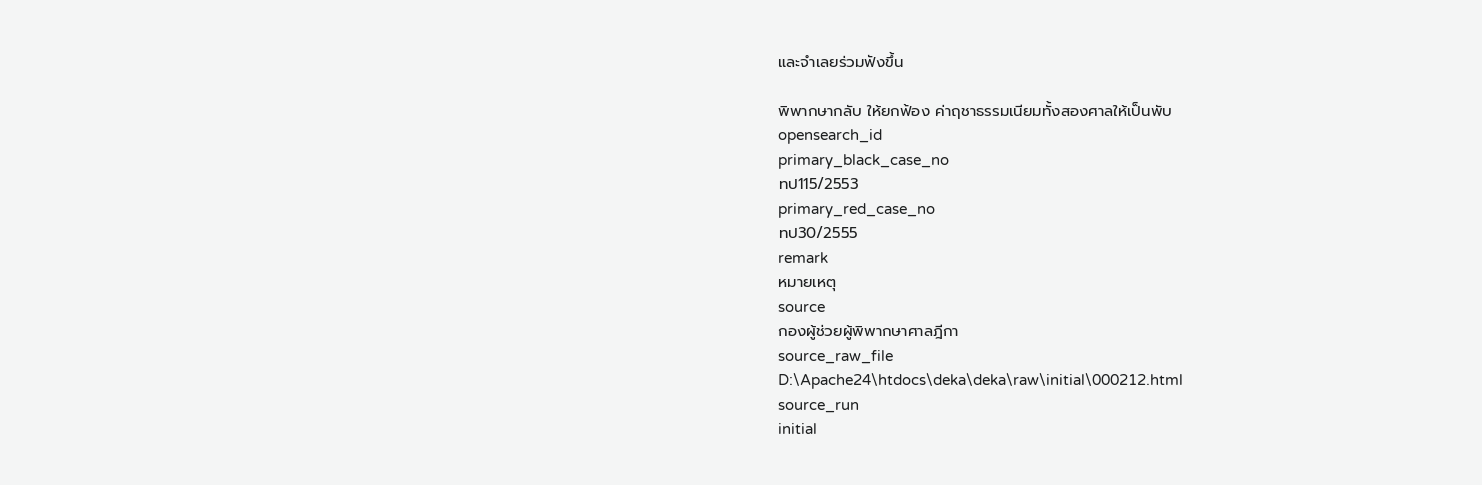และจำเลยร่วมฟังขึ้น

พิพากษากลับ ให้ยกฟ้อง ค่าฤชาธรรมเนียมทั้งสองศาลให้เป็นพับ
opensearch_id
primary_black_case_no
ทป115/2553
primary_red_case_no
ทป30/2555
remark
หมายเหตุ
source
กองผู้ช่วยผู้พิพากษาศาลฎีกา
source_raw_file
D:\Apache24\htdocs\deka\deka\raw\initial\000212.html
source_run
initial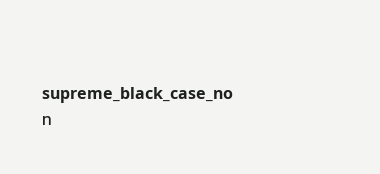supreme_black_case_no
ท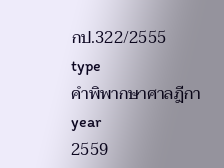กป.322/2555
type
คำพิพากษาศาลฎีกา
year
2559